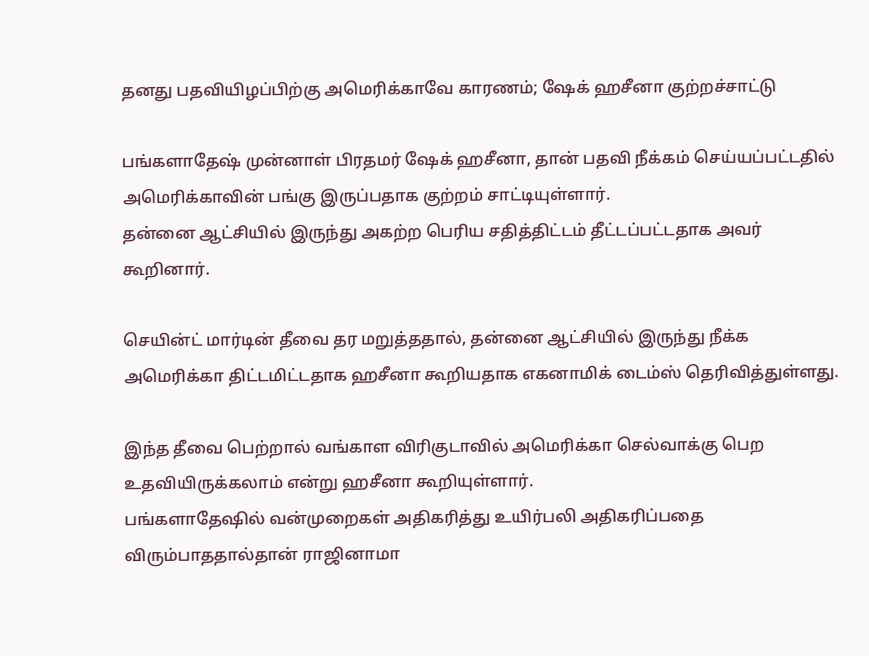தனது பதவியிழப்பிற்கு அமெரிக்காவே காரணம்; ஷேக் ஹசீனா குற்றச்சாட்டு

பங்களாதேஷ் முன்னாள் பிரதமர் ஷேக் ஹசீனா, தான் பதவி நீக்கம் செய்யப்பட்டதில் அமெரிக்காவின் பங்கு இருப்பதாக குற்றம் சாட்டியுள்ளார்.
தன்னை ஆட்சியில் இருந்து அகற்ற பெரிய சதித்திட்டம் தீட்டப்பட்டதாக அவர் கூறினார்.

செயின்ட் மார்டின் தீவை தர மறுத்ததால், தன்னை ஆட்சியில் இருந்து நீக்க அமெரிக்கா திட்டமிட்டதாக ஹசீனா கூறியதாக எகனாமிக் டைம்ஸ் தெரிவித்துள்ளது.

இந்த தீவை பெற்றால் வங்காள விரிகுடாவில் அமெரிக்கா செல்வாக்கு பெற உதவியிருக்கலாம் என்று ஹசீனா கூறியுள்ளார்.
பங்களாதேஷில் வன்முறைகள் அதிகரித்து உயிர்பலி அதிகரிப்பதை விரும்பாததால்தான் ராஜினாமா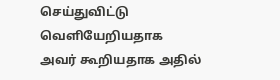செய்துவிட்டு வெளியேறியதாக அவர் கூறியதாக அதில்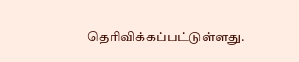தெரிவிக்கப்பட்டுள்ளது.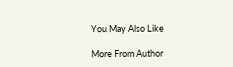You May Also Like

More From Author